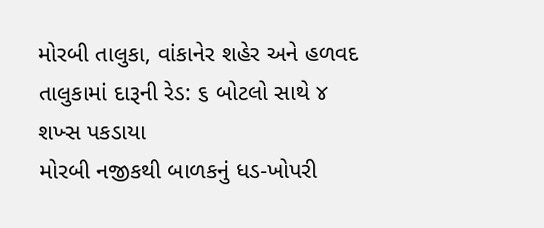મોરબી તાલુકા, વાંકાનેર શહેર અને હળવદ તાલુકામાં દારૂની રેડ: ૬ બોટલો સાથે ૪ શખ્સ પકડાયા
મોરબી નજીકથી બાળકનું ધડ-ખોપરી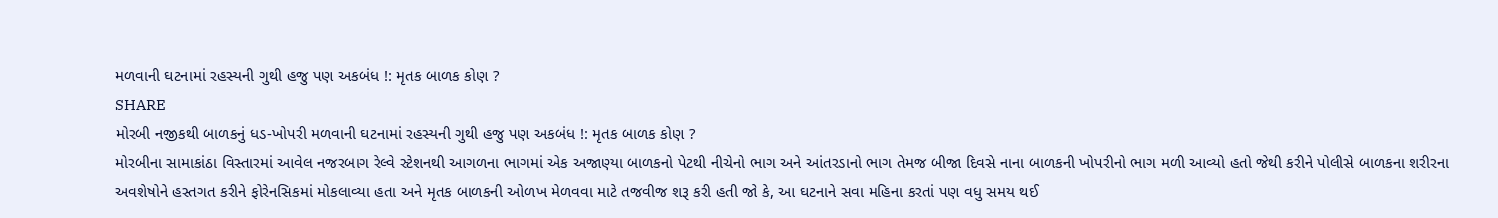મળવાની ઘટનામાં રહસ્યની ગુથી હજુ પણ અકબંધ !: મૃતક બાળક કોણ ?
SHARE
મોરબી નજીકથી બાળકનું ધડ-ખોપરી મળવાની ઘટનામાં રહસ્યની ગુથી હજુ પણ અકબંધ !: મૃતક બાળક કોણ ?
મોરબીના સામાકાંઠા વિસ્તારમાં આવેલ નજરબાગ રેલ્વે સ્ટેશનથી આગળના ભાગમાં એક અજાણ્યા બાળકનો પેટથી નીચેનો ભાગ અને આંતરડાનો ભાગ તેમજ બીજા દિવસે નાના બાળકની ખોપરીનો ભાગ મળી આવ્યો હતો જેથી કરીને પોલીસે બાળકના શરીરના અવશેષોને હસ્તગત કરીને ફોરેનસિકમાં મોકલાવ્યા હતા અને મૃતક બાળકની ઓળખ મેળવવા માટે તજવીજ શરૂ કરી હતી જો કે, આ ઘટનાને સવા મહિના કરતાં પણ વધુ સમય થઈ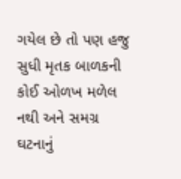ગયેલ છે તો પણ હજુ સુધી મૃતક બાળકની કોઈ ઓળખ મળેલ નથી અને સમગ્ર ઘટનાનું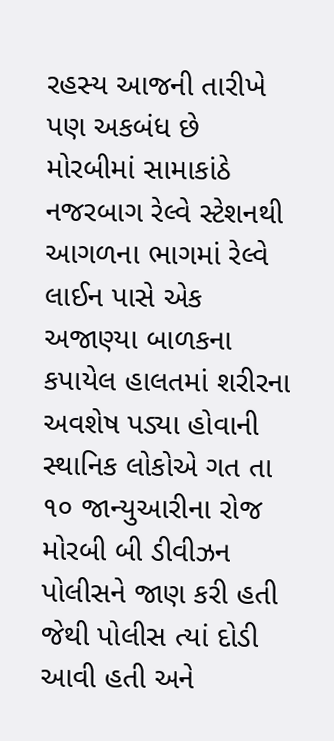રહસ્ય આજની તારીખે પણ અકબંધ છે
મોરબીમાં સામાકાંઠે નજરબાગ રેલ્વે સ્ટેશનથી આગળના ભાગમાં રેલ્વે લાઈન પાસે એક અજાણ્યા બાળકના કપાયેલ હાલતમાં શરીરના અવશેષ પડ્યા હોવાની સ્થાનિક લોકોએ ગત તા ૧૦ જાન્યુઆરીના રોજ મોરબી બી ડીવીઝન પોલીસને જાણ કરી હતી જેથી પોલીસ ત્યાં દોડી આવી હતી અને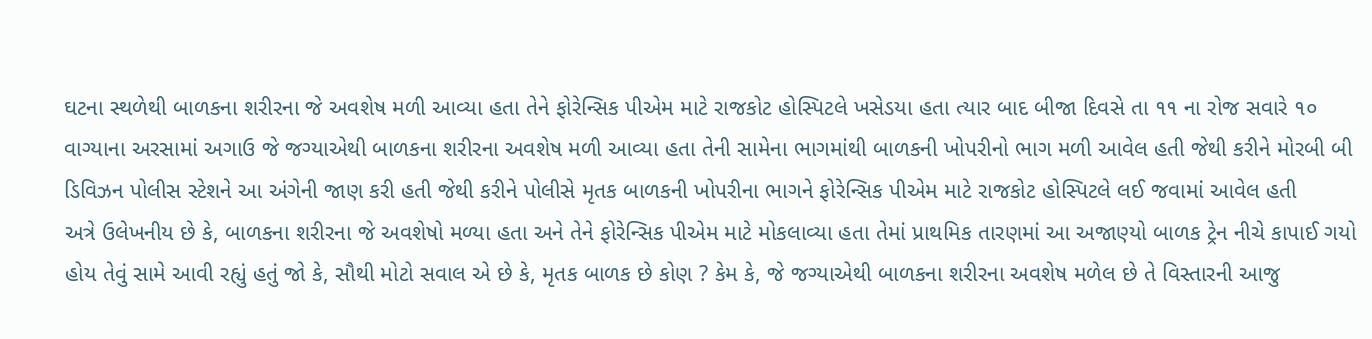ઘટના સ્થળેથી બાળકના શરીરના જે અવશેષ મળી આવ્યા હતા તેને ફોરેન્સિક પીએમ માટે રાજકોટ હોસ્પિટલે ખસેડયા હતા ત્યાર બાદ બીજા દિવસે તા ૧૧ ના રોજ સવારે ૧૦ વાગ્યાના અરસામાં અગાઉ જે જગ્યાએથી બાળકના શરીરના અવશેષ મળી આવ્યા હતા તેની સામેના ભાગમાંથી બાળકની ખોપરીનો ભાગ મળી આવેલ હતી જેથી કરીને મોરબી બી ડિવિઝન પોલીસ સ્ટેશને આ અંગેની જાણ કરી હતી જેથી કરીને પોલીસે મૃતક બાળકની ખોપરીના ભાગને ફોરેન્સિક પીએમ માટે રાજકોટ હોસ્પિટલે લઈ જવામાં આવેલ હતી
અત્રે ઉલેખનીય છે કે, બાળકના શરીરના જે અવશેષો મળ્યા હતા અને તેને ફોરેન્સિક પીએમ માટે મોકલાવ્યા હતા તેમાં પ્રાથમિક તારણમાં આ અજાણ્યો બાળક ટ્રેન નીચે કાપાઈ ગયો હોય તેવું સામે આવી રહ્યું હતું જો કે, સૌથી મોટો સવાલ એ છે કે, મૃતક બાળક છે કોણ ? કેમ કે, જે જગ્યાએથી બાળકના શરીરના અવશેષ મળેલ છે તે વિસ્તારની આજુ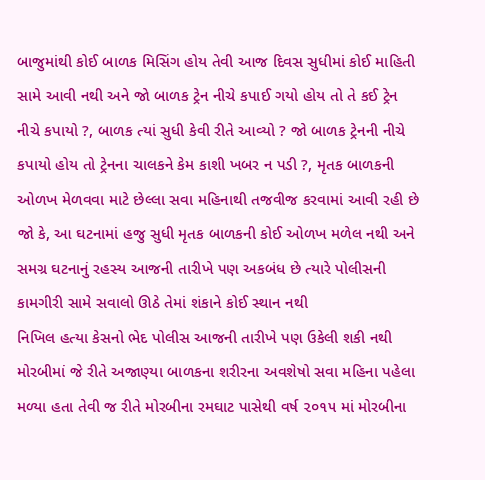બાજુમાંથી કોઈ બાળક મિસિંગ હોય તેવી આજ દિવસ સુધીમાં કોઈ માહિતી સામે આવી નથી અને જો બાળક ટ્રેન નીચે કપાઈ ગયો હોય તો તે કઈ ટ્રેન નીચે કપાયો ?, બાળક ત્યાં સુધી કેવી રીતે આવ્યો ? જો બાળક ટ્રેનની નીચે કપાયો હોય તો ટ્રેનના ચાલકને કેમ કાશી ખબર ન પડી ?, મૃતક બાળકની ઓળખ મેળવવા માટે છેલ્લા સવા મહિનાથી તજવીજ કરવામાં આવી રહી છે જો કે, આ ઘટનામાં હજુ સુધી મૃતક બાળકની કોઈ ઓળખ મળેલ નથી અને સમગ્ર ઘટનાનું રહસ્ય આજની તારીખે પણ અકબંધ છે ત્યારે પોલીસની કામગીરી સામે સવાલો ઊઠે તેમાં શંકાને કોઈ સ્થાન નથી
નિખિલ હત્યા કેસનો ભેદ પોલીસ આજની તારીખે પણ ઉકેલી શકી નથી
મોરબીમાં જે રીતે અજાણ્યા બાળકના શરીરના અવશેષો સવા મહિના પહેલા મળ્યા હતા તેવી જ રીતે મોરબીના રમઘાટ પાસેથી વર્ષ ૨૦૧૫ માં મોરબીના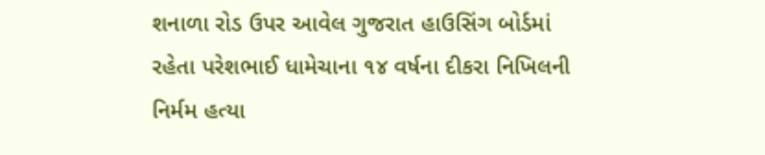શનાળા રોડ ઉપર આવેલ ગુજરાત હાઉસિંગ બોર્ડમાં રહેતા પરેશભાઈ ધામેચાના ૧૪ વર્ષના દીકરા નિખિલની નિર્મમ હત્યા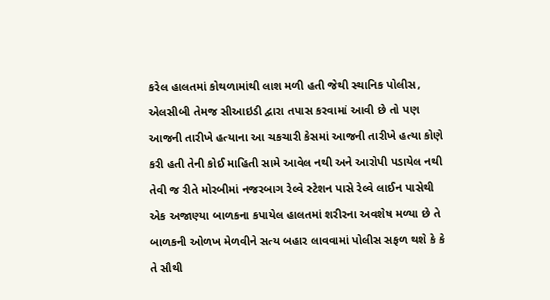કરેલ હાલતમાં કોથળામાંથી લાશ મળી હતી જેથી સ્થાનિક પોલીસ, એલસીબી તેમજ સીઆઇડી દ્વારા તપાસ કરવામાં આવી છે તો પણ આજની તારીખે હત્યાના આ ચકચારી કેસમાં આજની તારીખે હત્યા કોણે કરી હતી તેની કોઈ માહિતી સામે આવેલ નથી અને આરોપી પડાયેલ નથી તેવી જ રીતે મોરબીમાં નજરબાગ રેલ્વે સ્ટેશન પાસે રેલ્વે લાઈન પાસેથી એક અજાણ્યા બાળકના કપાયેલ હાલતમાં શરીરના અવશેષ મળ્યા છે તે બાળકની ઓળખ મેળવીને સત્ય બહાર લાવવામાં પોલીસ સફળ થશે કે કે તે સૌથી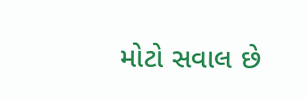મોટો સવાલ છે